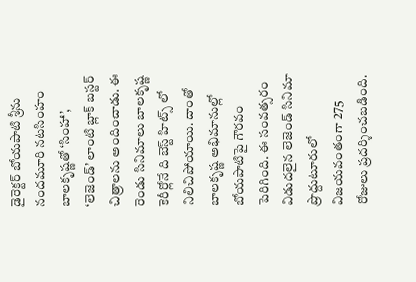డైరెక్టర్ బోయపాటి శ్రీను నందమూరి నటసింహం బాలకృష్ణతో ‘సింహా’, ‘లెజెండ్’ లాంటి బ్లాక్ బస్టర్ చిత్రాలను అందించాడు. ఈ రెండు సినిమాలు బాలకృష్ణ కెరీర్లోనే ది బెస్ట్ హిట్స్ లో నిలిచిపోయాయి. దాంతో బాలకృష్ణ అభిమానుల్లో బోయపాటిపై గౌరవం పెరిగింది. ఈ సంవత్సరం విడుదలైన లెజెండ్ సినిమా ప్రొద్దుటూరులో విజయవంతంగా 275 రోజులు ప్రదర్శించబడింది.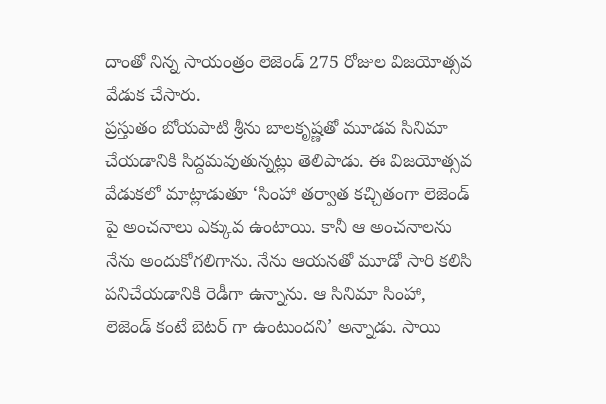దాంతో నిన్న సాయంత్రం లెజెండ్ 275 రోజుల విజయోత్సవ వేడుక చేసారు.
ప్రస్తుతం బోయపాటి శ్రీను బాలకృష్ణతో మూడవ సినిమా చేయడానికి సిద్దమవుతున్నట్లు తెలిపాడు. ఈ విజయోత్సవ వేడుకలో మాట్లాడుతూ ‘సింహా తర్వాత కచ్చితంగా లెజెండ్ పై అంచనాలు ఎక్కువ ఉంటాయి. కానీ ఆ అంచనాలను నేను అందుకోగలిగాను. నేను ఆయనతో మూడో సారి కలిసి పనిచేయడానికి రెడీగా ఉన్నాను. ఆ సినిమా సింహా, లెజెండ్ కంటే బెటర్ గా ఉంటుందని’ అన్నాడు. సాయి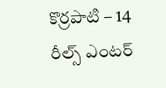కొర్రపాటి – 14 రీల్స్ ఎంటర్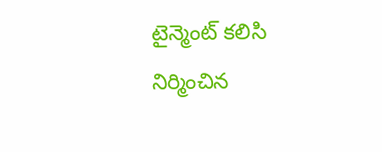టైన్మెంట్ కలిసి నిర్మించిన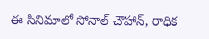ఈ సినిమాలో సోనాల్ చౌహాన్, రాధిక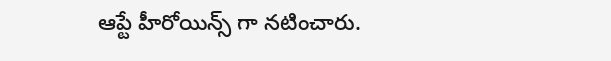ఆప్టే హీరోయిన్స్ గా నటించారు.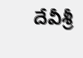దేవీశ్రీ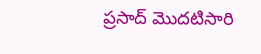ప్రసాద్ మొదటిసారి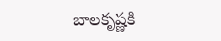బాలకృష్ణకి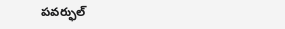పవర్ఫుల్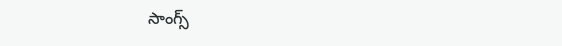సాంగ్స్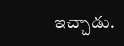ఇచ్చాడు.